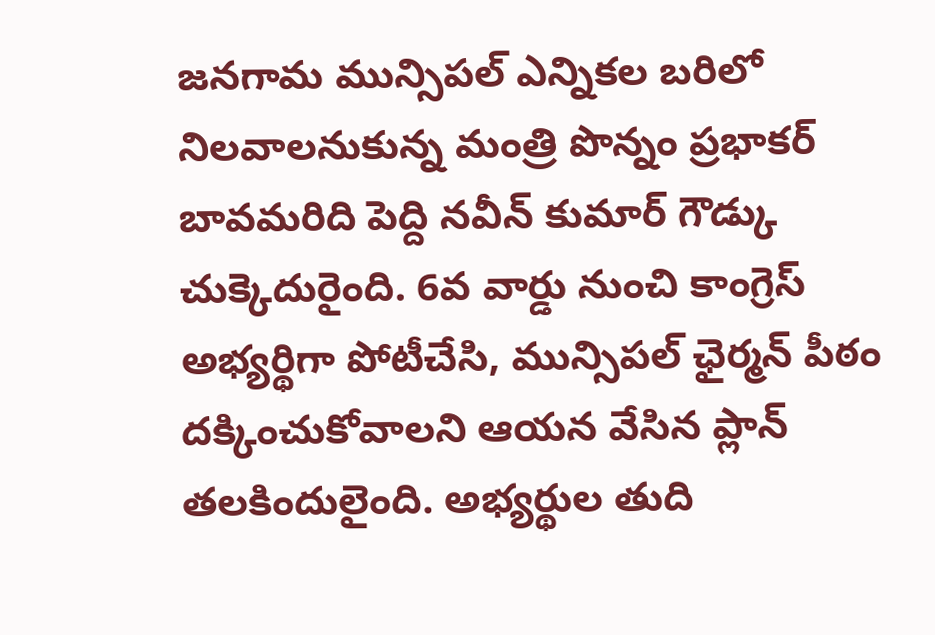జనగామ మున్సిపల్ ఎన్నికల బరిలో నిలవాలనుకున్న మంత్రి పొన్నం ప్రభాకర్ బావమరిది పెద్ది నవీన్ కుమార్ గౌడ్కు చుక్కెదురైంది. 6వ వార్డు నుంచి కాంగ్రెస్ అభ్యర్థిగా పోటీచేసి, మున్సిపల్ ఛైర్మన్ పీఠం దక్కించుకోవాలని ఆయన వేసిన ప్లాన్ తలకిందులైంది. అభ్యర్థుల తుది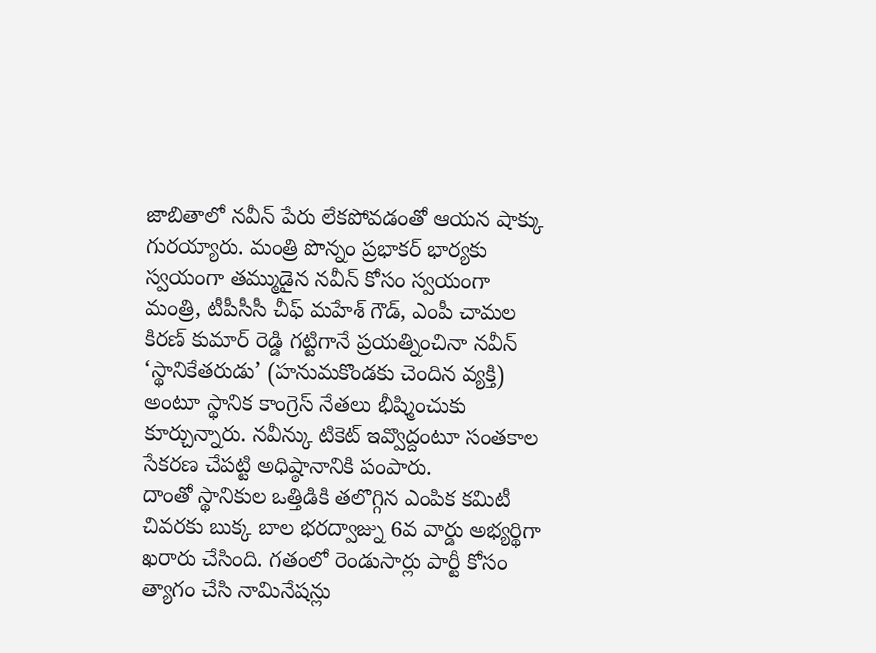జాబితాలో నవీన్ పేరు లేకపోవడంతో ఆయన షాక్కు గురయ్యారు. మంత్రి పొన్నం ప్రభాకర్ భార్యకు స్వయంగా తమ్ముడైన నవీన్ కోసం స్వయంగా మంత్రి, టీపీసీసీ చీఫ్ మహేశ్ గౌడ్, ఎంపీ చామల కిరణ్ కుమార్ రెడ్డి గట్టిగానే ప్రయత్నించినా నవీన్ ‘స్థానికేతరుడు’ (హనుమకొండకు చెందిన వ్యక్తి) అంటూ స్థానిక కాంగ్రెస్ నేతలు భీష్మించుకు కూర్చున్నారు. నవీన్కు టికెట్ ఇవ్వొద్దంటూ సంతకాల సేకరణ చేపట్టి అధిష్ఠానానికి పంపారు.
దాంతో స్థానికుల ఒత్తిడికి తలొగ్గిన ఎంపిక కమిటీ చివరకు బుక్క బాల భరద్వాజ్ను 6వ వార్డు అభ్యర్థిగా ఖరారు చేసింది. గతంలో రెండుసార్లు పార్టీ కోసం త్యాగం చేసి నామినేషన్లు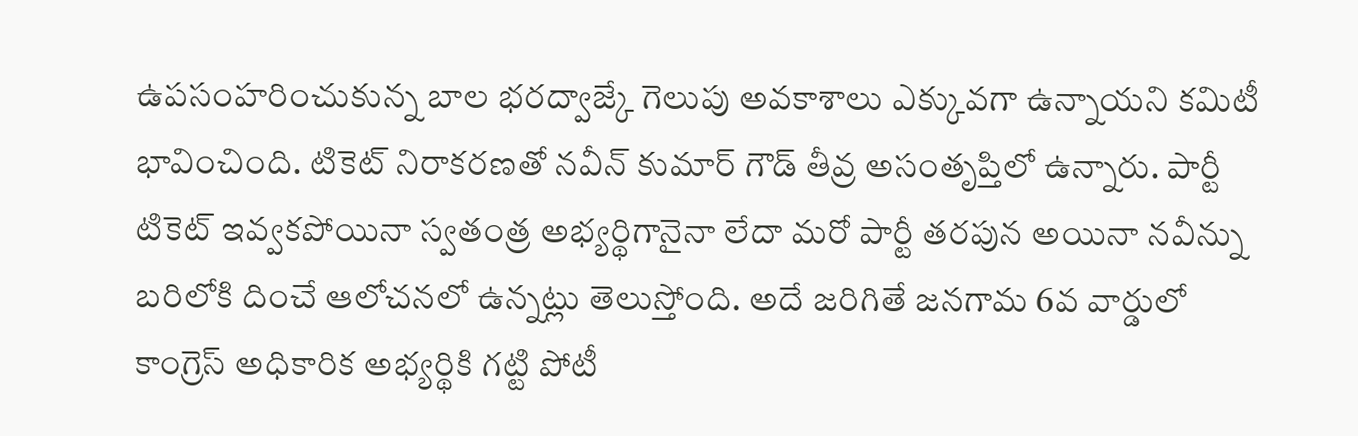ఉపసంహరించుకున్న బాల భరద్వాజ్కే గెలుపు అవకాశాలు ఎక్కువగా ఉన్నాయని కమిటీ భావించింది. టికెట్ నిరాకరణతో నవీన్ కుమార్ గౌడ్ తీవ్ర అసంతృప్తిలో ఉన్నారు. పార్టీ టికెట్ ఇవ్వకపోయినా స్వతంత్ర అభ్యర్థిగానైనా లేదా మరో పార్టీ తరపున అయినా నవీన్ను బరిలోకి దించే ఆలోచనలో ఉన్నట్లు తెలుస్తోంది. అదే జరిగితే జనగామ 6వ వార్డులో కాంగ్రెస్ అధికారిక అభ్యర్థికి గట్టి పోటీ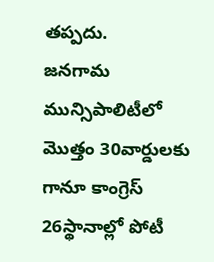తప్పదు.
జనగామ మున్సిపాలిటీలో మొత్తం 30వార్డులకు గానూ కాంగ్రెస్ 26స్థానాల్లో పోటీ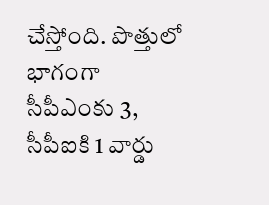చేస్తోంది. పొత్తులో భాగంగా సీపీఎంకు 3, సీపీఐకి 1 వార్డు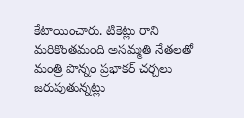కేటాయించారు. టికెట్లు రాని మరికొంతమంది అసమ్మతి నేతలతో మంత్రి పొన్నం ప్రభాకర్ చర్చలు జరుపుతున్నట్లు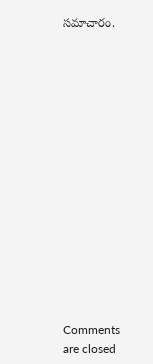సమాచారం.















Comments are closed